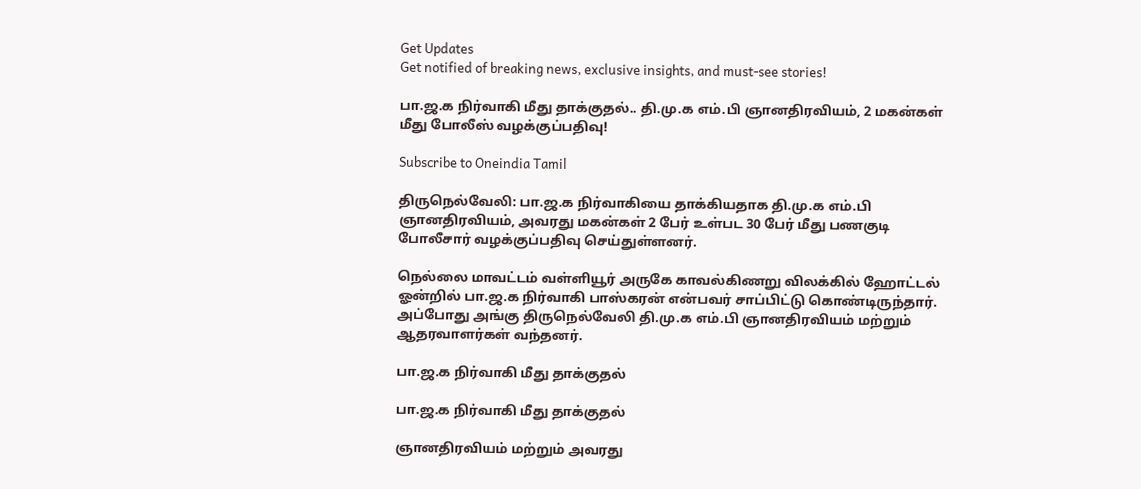Get Updates
Get notified of breaking news, exclusive insights, and must-see stories!

பா.ஜ.க நிர்வாகி மீது தாக்குதல்.. தி.மு.க எம்.பி ஞானதிரவியம், 2 மகன்கள் மீது போலீஸ் வழக்குப்பதிவு!

Subscribe to Oneindia Tamil

திருநெல்வேலி: பா.ஜ.க நிர்வாகியை தாக்கியதாக தி.மு.க எம்.பி ஞானதிரவியம், அவரது மகன்கள் 2 பேர் உள்பட 30 பேர் மீது பணகுடி போலீசார் வழக்குப்பதிவு செய்துள்ளனர்.

நெல்லை மாவட்டம் வள்ளியூர் அருகே காவல்கிணறு விலக்கில் ஹோட்டல் ஓன்றில் பா.ஜ.க நிர்வாகி பாஸ்கரன் என்பவர் சாப்பிட்டு கொண்டிருந்தார். அப்போது அங்கு திருநெல்வேலி தி.மு.க எம்.பி ஞானதிரவியம் மற்றும் ஆதரவாளர்கள் வந்தனர்.

பா.ஜ.க நிர்வாகி மீது தாக்குதல்

பா.ஜ.க நிர்வாகி மீது தாக்குதல்

ஞானதிரவியம் மற்றும் அவரது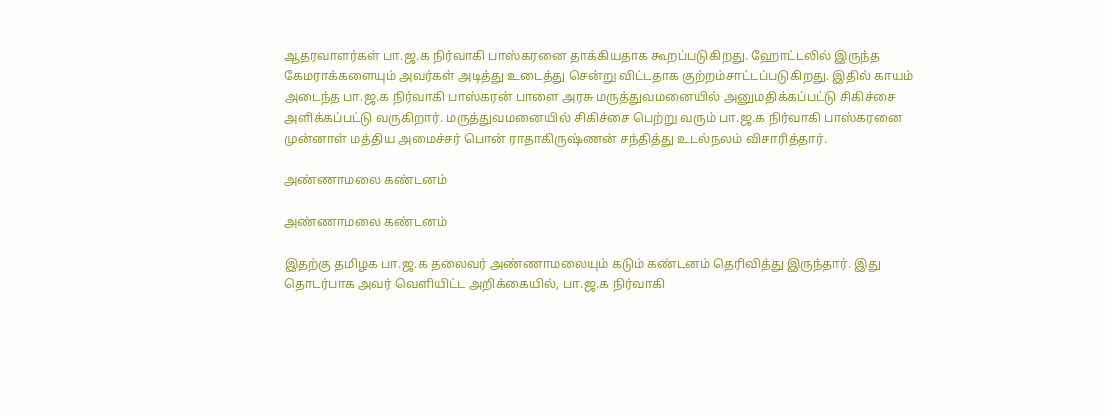ஆதரவாளர்கள் பா.ஜ.க நிர்வாகி பாஸ்கரனை தாக்கியதாக கூறப்படுகிறது. ஹோட்டலில் இருந்த கேமராக்களையும் அவர்கள் அடித்து உடைத்து சென்று விட்டதாக குற்றம்சாட்டப்படுகிறது. இதில் காயம் அடைந்த பா.ஜ.க நிர்வாகி பாஸ்கரன் பாளை அரசு மருத்துவமனையில் அனுமதிக்கப்பட்டு சிகிச்சை அளிக்கப்பட்டு வருகிறார். மருத்துவமனையில் சிகிச்சை பெற்று வரும் பா.ஜ.க நிர்வாகி பாஸ்கரனை முன்னாள் மத்திய அமைச்சர் பொன் ராதாகிருஷ்ணன் சந்தித்து உடல்நலம் விசாரித்தார்.

அண்ணாமலை கண்டனம்

அண்ணாமலை கண்டனம்

இதற்கு தமிழக பா.ஜ.க தலைவர் அண்ணாமலையும் கடும் கண்டனம் தெரிவித்து இருந்தார். இது தொடர்பாக அவர் வெளியிட்ட அறிக்கையில், பா.ஜ.க நிர்வாகி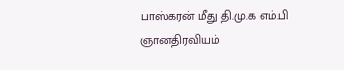பாஸ்கரன் மீது தி.மு.க எம்.பி ஞானதிரவியம்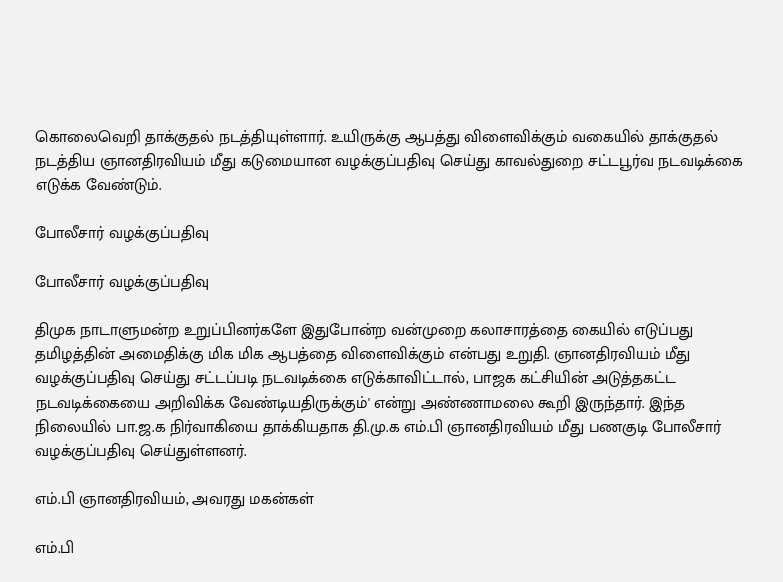கொலைவெறி தாக்குதல் நடத்தியுள்ளார். உயிருக்கு ஆபத்து விளைவிக்கும் வகையில் தாக்குதல் நடத்திய ஞானதிரவியம் மீது கடுமையான வழக்குப்பதிவு செய்து காவல்துறை சட்டபூர்வ நடவடிக்கை எடுக்க வேண்டும்.

போலீசார் வழக்குப்பதிவு

போலீசார் வழக்குப்பதிவு

திமுக நாடாளுமன்ற உறுப்பினர்களே இதுபோன்ற வன்முறை கலாசாரத்தை கையில் எடுப்பது தமிழத்தின் அமைதிக்கு மிக மிக ஆபத்தை விளைவிக்கும் என்பது உறுதி. ஞானதிரவியம் மீது வழக்குப்பதிவு செய்து சட்டப்படி நடவடிக்கை எடுக்காவிட்டால், பாஜக கட்சியின் அடுத்தகட்ட நடவடிக்கையை அறிவிக்க வேண்டியதிருக்கும்' என்று அண்ணாமலை கூறி இருந்தார். இந்த நிலையில் பா.ஜ.க நிர்வாகியை தாக்கியதாக தி.மு.க எம்.பி ஞானதிரவியம் மீது பணகுடி போலீசார் வழக்குப்பதிவு செய்துள்ளனர்.

எம்.பி ஞானதிரவியம், அவரது மகன்கள்

எம்.பி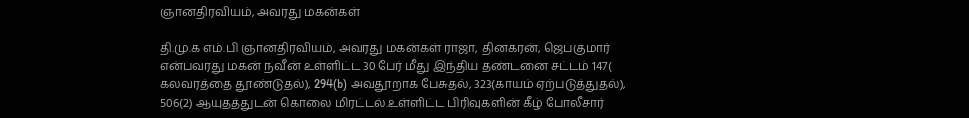ஞானதிரவியம், அவரது மகன்கள்

தி.மு.க எம்.பி ஞானதிரவியம், அவரது மகன்கள் ராஜா, தினகரன், ஜெபகுமார் என்பவரது மகன் நவீன் உள்ளிட்ட 30 பேர் மீது இந்திய தண்டனை சட்டம் 147( கலவரத்தை தூண்டுதல்), 294(b) அவதூறாக பேசுதல், 323(காயம் ஏற்படுத்துதல்), 506(2) ஆயுதத்துடன் கொலை மிரட்டல்.உள்ளிட்ட பிரிவுகளின் கீழ் போலீசார்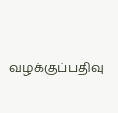வழக்குப்பதிவு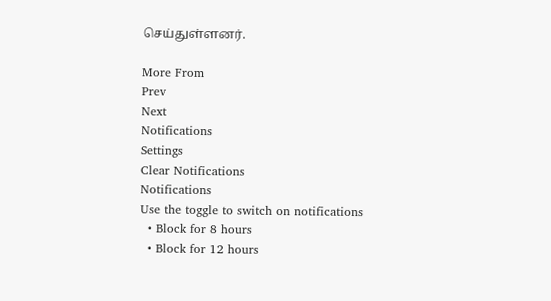செய்துள்ளனர்.

More From
Prev
Next
Notifications
Settings
Clear Notifications
Notifications
Use the toggle to switch on notifications
  • Block for 8 hours
  • Block for 12 hours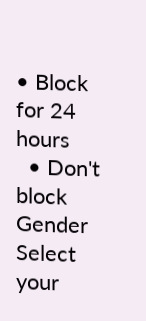• Block for 24 hours
  • Don't block
Gender
Select your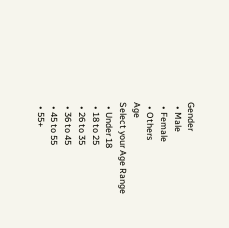Gender
  • Male
  • Female
  • Others
Age
Select your Age Range
  • Under 18
  • 18 to 25
  • 26 to 35
  • 36 to 45
  • 45 to 55
  • 55+